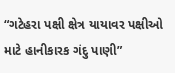“ગટેહરા પક્ષી ક્ષેત્ર યાયાવર પક્ષીઓ માટે હાનીકારક ગંદુ પાણી”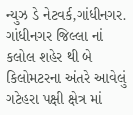ન્યુઝ ડે નેટવર્ક,ગાંધીનગર. ગાંધીનગર જિલ્લા નાં કલોલ શહેર થી બે કિલોમટરના અંતરે આવેલું ગટેહરા પક્ષી ક્ષેત્ર માં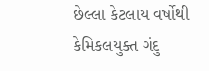છેલ્લા કેટલાય વર્ષોથી કેમિકલયુક્ત ગંદુ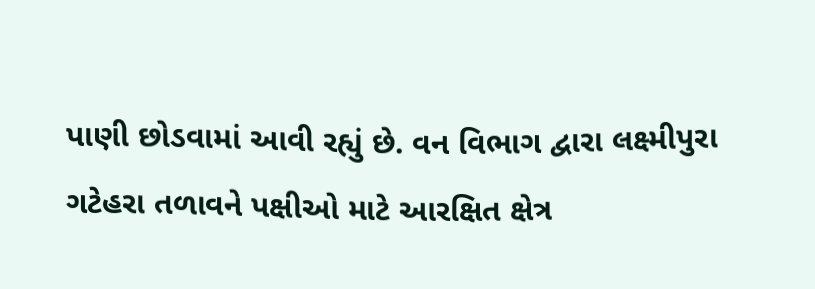પાણી છોડવામાં આવી રહ્યું છે. વન વિભાગ દ્વારા લક્ષ્મીપુરા ગટેહરા તળાવને પક્ષીઓ માટે આરક્ષિત ક્ષેત્ર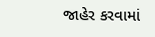જાહેર કરવામાં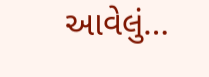આવેલું…